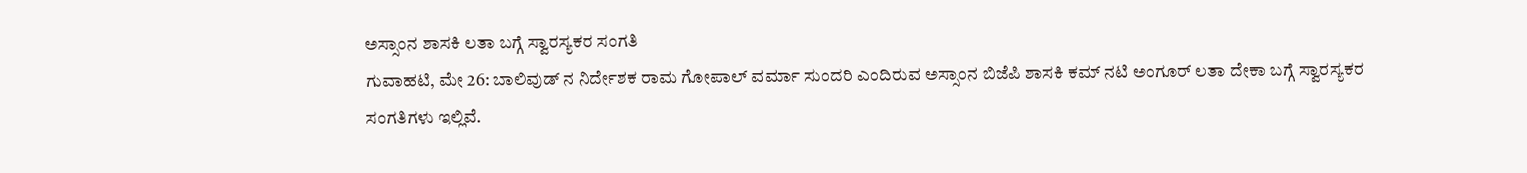ಅಸ್ಸಾಂನ ಶಾಸಕಿ ಲತಾ ಬಗ್ಗೆ ಸ್ವಾರಸ್ಯಕರ ಸಂಗತಿ
ಗುವಾಹಟಿ, ಮೇ 26: ಬಾಲಿವುಡ್ ನ ನಿರ್ದೇಶಕ ರಾಮ ಗೋಪಾಲ್ ವರ್ಮಾ ಸುಂದರಿ ಎಂದಿರುವ ಅಸ್ಸಾಂನ ಬಿಜೆಪಿ ಶಾಸಕಿ ಕಮ್ ನಟಿ ಅಂಗೂರ್ ಲತಾ ದೇಕಾ ಬಗ್ಗೆ ಸ್ವಾರಸ್ಯಕರ ಸಂಗತಿಗಳು ಇಲ್ಲಿವೆ.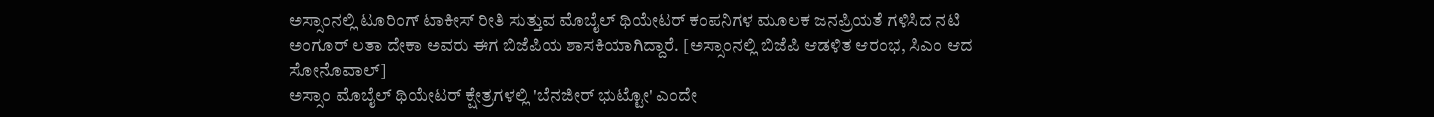ಅಸ್ಸಾಂನಲ್ಲಿ ಟೂರಿಂಗ್ ಟಾಕೀಸ್ ರೀತಿ ಸುತ್ತುವ ಮೊಬೈಲ್ ಥಿಯೇಟರ್ ಕಂಪನಿಗಳ ಮೂಲಕ ಜನಪ್ರಿಯತೆ ಗಳಿಸಿದ ನಟಿ ಅಂಗೂರ್ ಲತಾ ದೇಕಾ ಅವರು ಈಗ ಬಿಜೆಪಿಯ ಶಾಸಕಿಯಾಗಿದ್ದಾರೆ. [ಅಸ್ಸಾಂನಲ್ಲಿ ಬಿಜೆಪಿ ಆಡಳಿತ ಆರಂಭ, ಸಿಎಂ ಆದ ಸೋನೊವಾಲ್]
ಅಸ್ಸಾಂ ಮೊಬೈಲ್ ಥಿಯೇಟರ್ ಕ್ಷೇತ್ರಗಳಲ್ಲಿ 'ಬೆನಜೀರ್ ಭುಟ್ಟೋ' ಎಂದೇ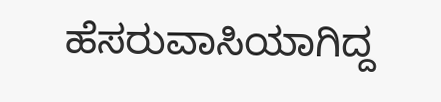ಹೆಸರುವಾಸಿಯಾಗಿದ್ದ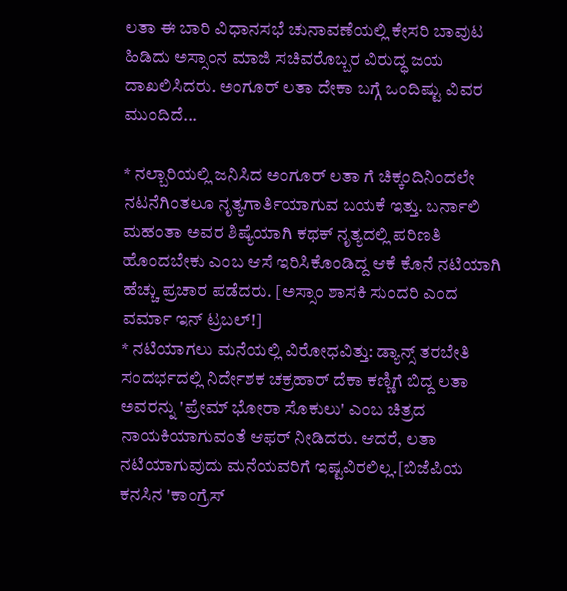ಲತಾ ಈ ಬಾರಿ ವಿಧಾನಸಭೆ ಚುನಾವಣೆಯಲ್ಲಿ ಕೇಸರಿ ಬಾವುಟ ಹಿಡಿದು ಅಸ್ಸಾಂನ ಮಾಜಿ ಸಚಿವರೊಬ್ಬರ ವಿರುದ್ಧ ಜಯ ದಾಖಲಿಸಿದರು. ಅಂಗೂರ್ ಲತಾ ದೇಕಾ ಬಗ್ಗೆ ಒಂದಿಷ್ಟು ವಿವರ ಮುಂದಿದೆ...

* ನಲ್ಬಾರಿಯಲ್ಲಿ ಜನಿಸಿದ ಅಂಗೂರ್ ಲತಾ ಗೆ ಚಿಕ್ಕಂದಿನಿಂದಲೇ ನಟನೆಗಿಂತಲೂ ನೃತ್ಯಗಾರ್ತಿಯಾಗುವ ಬಯಕೆ ಇತ್ತು. ಬರ್ನಾಲಿ ಮಹಂತಾ ಅವರ ಶಿಷ್ಯೆಯಾಗಿ ಕಥಕ್ ನೃತ್ಯದಲ್ಲಿ ಪರಿಣತಿ ಹೊಂದಬೇಕು ಎಂಬ ಆಸೆ ಇರಿಸಿಕೊಂಡಿದ್ದ ಆಕೆ ಕೊನೆ ನಟಿಯಾಗಿ ಹೆಚ್ಚು ಪ್ರಚಾರ ಪಡೆದರು. [ಅಸ್ಸಾಂ ಶಾಸಕಿ ಸುಂದರಿ ಎಂದ ವರ್ಮಾ ಇನ್ ಟ್ರಬಲ್!]
* ನಟಿಯಾಗಲು ಮನೆಯಲ್ಲಿ ವಿರೋಧವಿತ್ತು: ಡ್ಯಾನ್ಸ್ ತರಬೇತಿ ಸಂದರ್ಭದಲ್ಲಿ ನಿರ್ದೇಶಕ ಚಕ್ರಹಾರ್ ದೆಕಾ ಕಣ್ಣಿಗೆ ಬಿದ್ದ ಲತಾ ಅವರನ್ನು 'ಪ್ರೇಮ್ ಭೋರಾ ಸೊಕುಲು' ಎಂಬ ಚಿತ್ರದ ನಾಯಕಿಯಾಗುವಂತೆ ಆಫರ್ ನೀಡಿದರು. ಆದರೆ, ಲತಾ ನಟಿಯಾಗುವುದು ಮನೆಯವರಿಗೆ ಇಷ್ಟವಿರಲಿಲ್ಲ.[ಬಿಜೆಪಿಯ ಕನಸಿನ 'ಕಾಂಗ್ರೆಸ್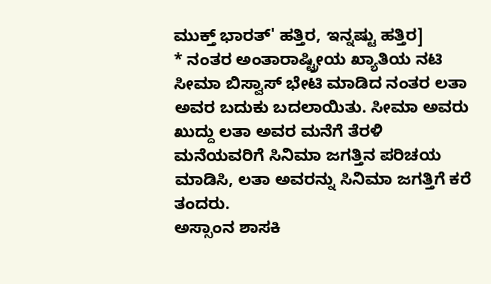ಮುಕ್ತ್ ಭಾರತ್' ಹತ್ತಿರ, ಇನ್ನಷ್ಟು ಹತ್ತಿರ]
* ನಂತರ ಅಂತಾರಾಷ್ಟ್ರೀಯ ಖ್ಯಾತಿಯ ನಟಿ ಸೀಮಾ ಬಿಸ್ವಾಸ್ ಭೇಟಿ ಮಾಡಿದ ನಂತರ ಲತಾ ಅವರ ಬದುಕು ಬದಲಾಯಿತು. ಸೀಮಾ ಅವರು ಖುದ್ದು ಲತಾ ಅವರ ಮನೆಗೆ ತೆರಳಿ ಮನೆಯವರಿಗೆ ಸಿನಿಮಾ ಜಗತ್ತಿನ ಪರಿಚಯ ಮಾಡಿಸಿ, ಲತಾ ಅವರನ್ನು ಸಿನಿಮಾ ಜಗತ್ತಿಗೆ ಕರೆ ತಂದರು.
ಅಸ್ಸಾಂನ ಶಾಸಕಿ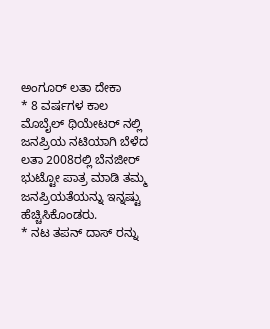ಅಂಗೂರ್ ಲತಾ ದೇಕಾ
* 8 ವರ್ಷಗಳ ಕಾಲ ಮೊಬೈಲ್ ಥಿಯೇಟರ್ ನಲ್ಲಿ ಜನಪ್ರಿಯ ನಟಿಯಾಗಿ ಬೆಳೆದ ಲತಾ 2008ರಲ್ಲಿ ಬೆನಜೀರ್ ಭುಟ್ಟೋ ಪಾತ್ರ ಮಾಡಿ ತಮ್ಮ ಜನಪ್ರಿಯತೆಯನ್ನು ಇನ್ನಷ್ಟು ಹೆಚ್ಚಿಸಿಕೊಂಡರು.
* ನಟ ತಪನ್ ದಾಸ್ ರನ್ನು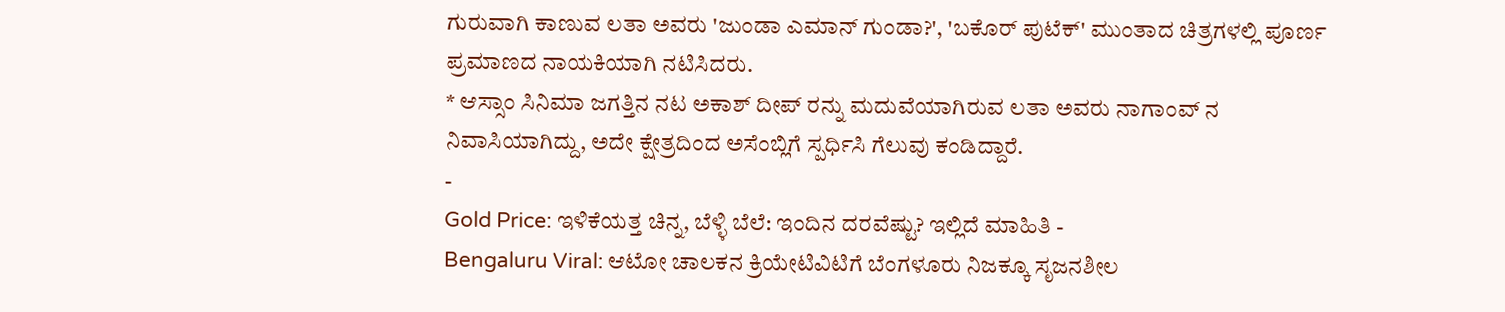ಗುರುವಾಗಿ ಕಾಣುವ ಲತಾ ಅವರು 'ಜುಂಡಾ ಎಮಾನ್ ಗುಂಡಾ?', 'ಬಕೊರ್ ಪುಟೆಕ್' ಮುಂತಾದ ಚಿತ್ರಗಳಲ್ಲಿ ಪೂರ್ಣ ಪ್ರಮಾಣದ ನಾಯಕಿಯಾಗಿ ನಟಿಸಿದರು.
* ಆಸ್ಸಾಂ ಸಿನಿಮಾ ಜಗತ್ತಿನ ನಟ ಅಕಾಶ್ ದೀಪ್ ರನ್ನು ಮದುವೆಯಾಗಿರುವ ಲತಾ ಅವರು ನಾಗಾಂವ್ ನ ನಿವಾಸಿಯಾಗಿದ್ದು, ಅದೇ ಕ್ಷೇತ್ರದಿಂದ ಅಸೆಂಬ್ಲಿಗೆ ಸ್ಪರ್ಧಿಸಿ ಗೆಲುವು ಕಂಡಿದ್ದಾರೆ.
-
Gold Price: ಇಳಿಕೆಯತ್ತ ಚಿನ್ನ, ಬೆಳ್ಳಿ ಬೆಲೆ: ಇಂದಿನ ದರವೆಷ್ಟು? ಇಲ್ಲಿದೆ ಮಾಹಿತಿ -
Bengaluru Viral: ಆಟೋ ಚಾಲಕನ ಕ್ರಿಯೇಟಿವಿಟಿಗೆ ಬೆಂಗಳೂರು ನಿಜಕ್ಕೂ ಸೃಜನಶೀಲ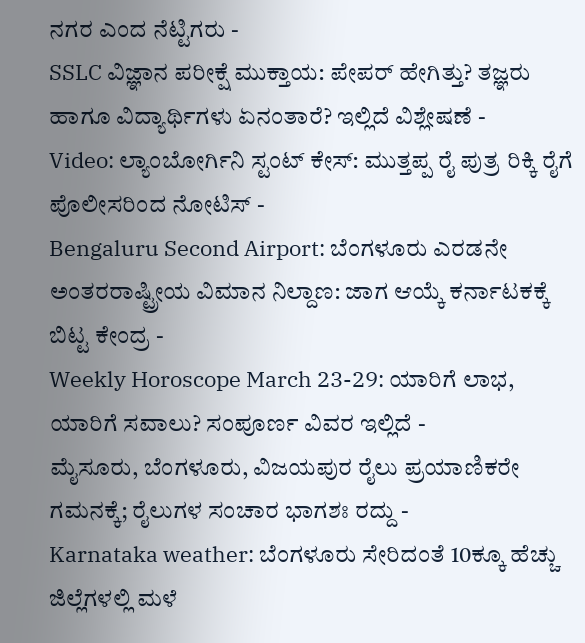ನಗರ ಎಂದ ನೆಟ್ಟಿಗರು -
SSLC ವಿಜ್ಞಾನ ಪರೀಕ್ಷೆ ಮುಕ್ತಾಯ: ಪೇಪರ್ ಹೇಗಿತ್ತು? ತಜ್ಞರು ಹಾಗೂ ವಿದ್ಯಾರ್ಥಿಗಳು ಏನಂತಾರೆ? ಇಲ್ಲಿದೆ ವಿಶ್ಲೇಷಣೆ -
Video: ಲ್ಯಾಂಬೋರ್ಗಿನಿ ಸ್ಟಂಟ್ ಕೇಸ್: ಮುತ್ತಪ್ಪ ರೈ ಪುತ್ರ ರಿಕ್ಕಿ ರೈಗೆ ಪೊಲೀಸರಿಂದ ನೋಟಿಸ್ -
Bengaluru Second Airport: ಬೆಂಗಳೂರು ಎರಡನೇ ಅಂತರರಾಷ್ಟ್ರೀಯ ವಿಮಾನ ನಿಲ್ದಾಣ: ಜಾಗ ಆಯ್ಕೆ ಕರ್ನಾಟಕಕ್ಕೆ ಬಿಟ್ಟ ಕೇಂದ್ರ -
Weekly Horoscope March 23-29: ಯಾರಿಗೆ ಲಾಭ, ಯಾರಿಗೆ ಸವಾಲು? ಸಂಪೂರ್ಣ ವಿವರ ಇಲ್ಲಿದೆ -
ಮೈಸೂರು, ಬೆಂಗಳೂರು, ವಿಜಯಪುರ ರೈಲು ಪ್ರಯಾಣಿಕರೇ ಗಮನಕ್ಕೆ; ರೈಲುಗಳ ಸಂಚಾರ ಭಾಗಶಃ ರದ್ದು -
Karnataka weather: ಬೆಂಗಳೂರು ಸೇರಿದಂತೆ 10ಕ್ಕೂ ಹೆಚ್ಚು ಜಿಲ್ಲೆಗಳಲ್ಲಿ ಮಳೆ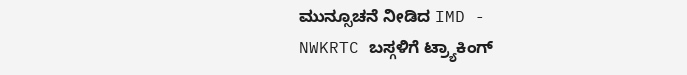ಮುನ್ಸೂಚನೆ ನೀಡಿದ IMD -
NWKRTC ಬಸ್ಗಳಿಗೆ ಟ್ರ್ಯಾಕಿಂಗ್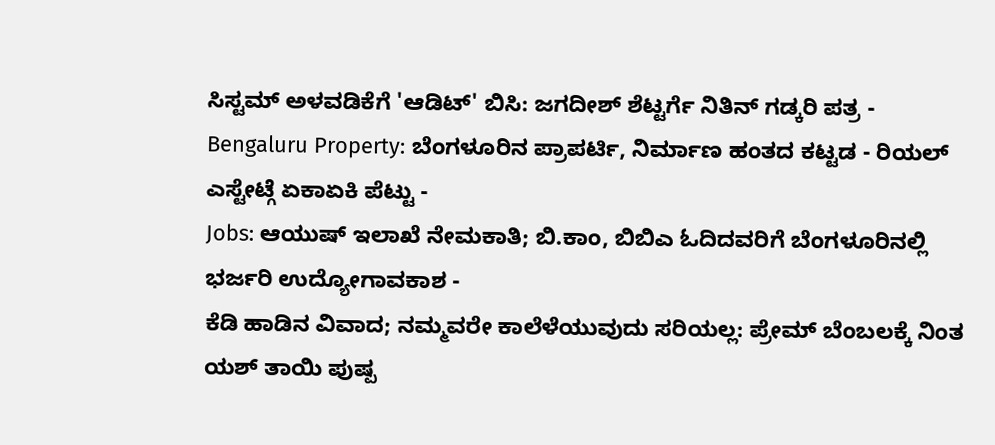ಸಿಸ್ಟಮ್ ಅಳವಡಿಕೆಗೆ 'ಆಡಿಟ್' ಬಿಸಿ: ಜಗದೀಶ್ ಶೆಟ್ಟರ್ಗೆ ನಿತಿನ್ ಗಡ್ಕರಿ ಪತ್ರ -
Bengaluru Property: ಬೆಂಗಳೂರಿನ ಪ್ರಾಪರ್ಟಿ, ನಿರ್ಮಾಣ ಹಂತದ ಕಟ್ಟಡ - ರಿಯಲ್ ಎಸ್ಟೇಟ್ಗೆ ಏಕಾಏಕಿ ಪೆಟ್ಟು -
Jobs: ಆಯುಷ್ ಇಲಾಖೆ ನೇಮಕಾತಿ; ಬಿ.ಕಾಂ, ಬಿಬಿಎ ಓದಿದವರಿಗೆ ಬೆಂಗಳೂರಿನಲ್ಲಿ ಭರ್ಜರಿ ಉದ್ಯೋಗಾವಕಾಶ -
ಕೆಡಿ ಹಾಡಿನ ವಿವಾದ; ನಮ್ಮವರೇ ಕಾಲೆಳೆಯುವುದು ಸರಿಯಲ್ಲ: ಪ್ರೇಮ್ ಬೆಂಬಲಕ್ಕೆ ನಿಂತ ಯಶ್ ತಾಯಿ ಪುಷ್ಪ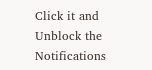Click it and Unblock the Notifications